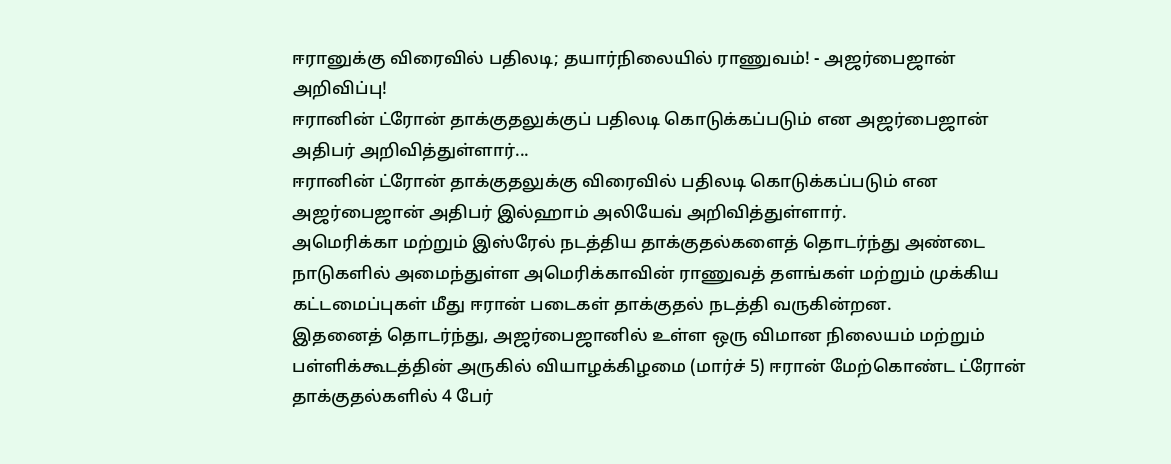ஈரானுக்கு விரைவில் பதிலடி; தயார்நிலையில் ராணுவம்! - அஜர்பைஜான் அறிவிப்பு!
ஈரானின் ட்ரோன் தாக்குதலுக்குப் பதிலடி கொடுக்கப்படும் என அஜர்பைஜான் அதிபர் அறிவித்துள்ளார்...
ஈரானின் ட்ரோன் தாக்குதலுக்கு விரைவில் பதிலடி கொடுக்கப்படும் என அஜர்பைஜான் அதிபர் இல்ஹாம் அலியேவ் அறிவித்துள்ளார்.
அமெரிக்கா மற்றும் இஸ்ரேல் நடத்திய தாக்குதல்களைத் தொடர்ந்து அண்டை நாடுகளில் அமைந்துள்ள அமெரிக்காவின் ராணுவத் தளங்கள் மற்றும் முக்கிய கட்டமைப்புகள் மீது ஈரான் படைகள் தாக்குதல் நடத்தி வருகின்றன.
இதனைத் தொடர்ந்து, அஜர்பைஜானில் உள்ள ஒரு விமான நிலையம் மற்றும் பள்ளிக்கூடத்தின் அருகில் வியாழக்கிழமை (மார்ச் 5) ஈரான் மேற்கொண்ட ட்ரோன் தாக்குதல்களில் 4 பேர்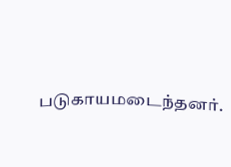படுகாயமடைந்தனர்.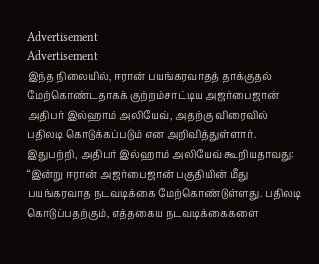Advertisement
Advertisement
இந்த நிலையில், ஈரான் பயங்கரவாதத் தாக்குதல் மேற்கொண்டதாகக் குற்றம்சாட்டிய அஜர்பைஜான் அதிபர் இல்ஹாம் அலியேவ், அதற்கு விரைவில் பதிலடி கொடுக்கப்படும் என அறிவித்துள்ளார்.
இதுபற்றி, அதிபர் இல்ஹாம் அலியேவ் கூறியதாவது:
“இன்று ஈரான் அஜர்பைஜான் பகுதியின் மீது பயங்கரவாத நடவடிக்கை மேற்கொண்டுள்ளது. பதிலடி கொடுப்பதற்கும், எத்தகைய நடவடிக்கைகளை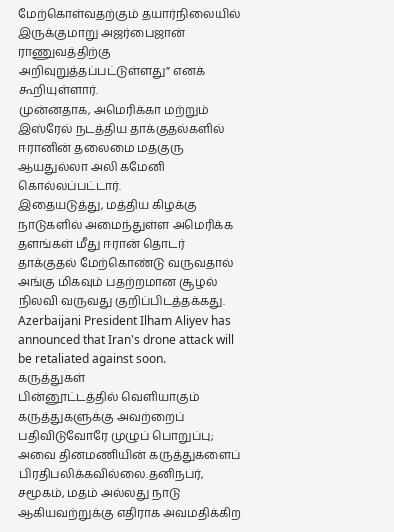மேற்கொள்வதற்கும் தயார்நிலையில் இருக்குமாறு அஜர்பைஜான் ராணுவத்திற்கு அறிவுறுத்தப்பட்டுள்ளது” எனக் கூறியுள்ளார்.
முன்னதாக, அமெரிக்கா மற்றும் இஸ்ரேல் நடத்திய தாக்குதல்களில் ஈரானின் தலைமை மதகுரு ஆயதுல்லா அலி கமேனி கொல்லப்பட்டார்.
இதையடுத்து, மத்திய கிழக்கு நாடுகளில் அமைந்துள்ள அமெரிக்க தளங்கள் மீது ஈரான் தொடர் தாக்குதல் மேற்கொண்டு வருவதால் அங்கு மிகவும் பதற்றமான சூழல் நிலவி வருவது குறிப்பிடத்தக்கது.
Azerbaijani President Ilham Aliyev has announced that Iran's drone attack will be retaliated against soon.
கருத்துகள்
பின்னூட்டத்தில் வெளியாகும் கருத்துகளுக்கு அவற்றைப் பதிவிடுவோரே முழுப் பொறுப்பு; அவை தினமணியின் கருத்துகளைப் பிரதிபலிக்கவில்லை.தனிநபர், சமூகம், மதம் அல்லது நாடு ஆகியவற்றுக்கு எதிராக அவமதிக்கிற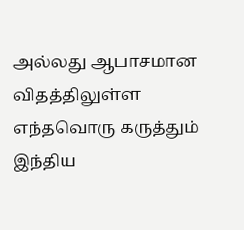அல்லது ஆபாசமான விதத்திலுள்ள எந்தவொரு கருத்தும் இந்திய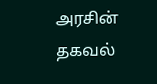அரசின் தகவல்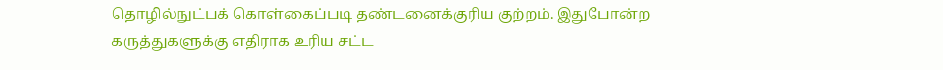தொழில்நுட்பக் கொள்கைப்படி தண்டனைக்குரிய குற்றம். இதுபோன்ற கருத்துகளுக்கு எதிராக உரிய சட்ட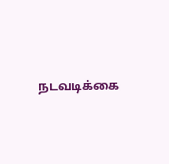நடவடிக்கை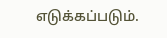எடுக்கப்படும்.